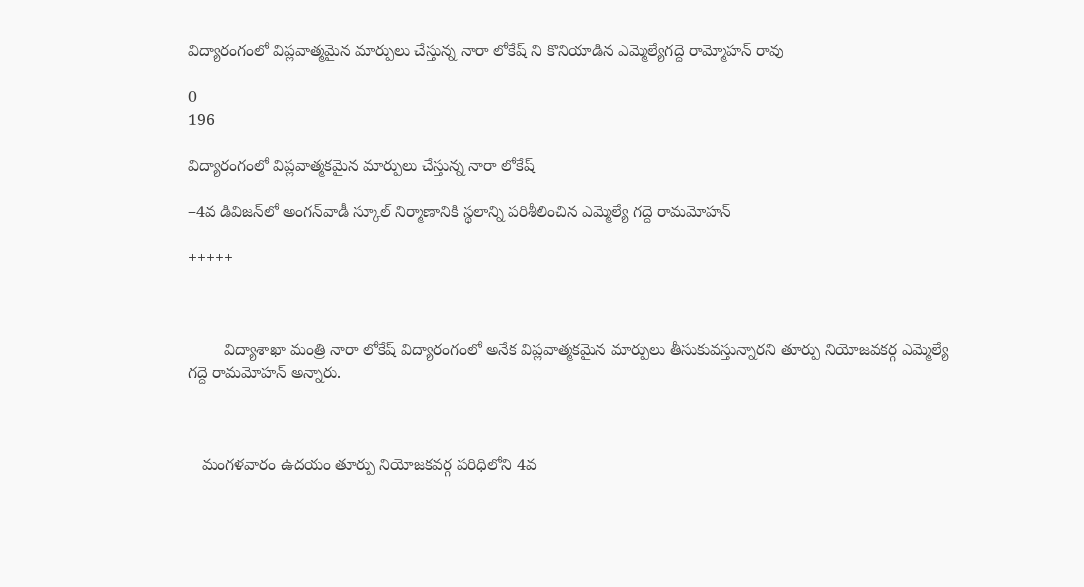విద్యారంగంలో విప్లవాత్మమైన మార్పులు చేస్తున్న నారా లోకేష్ ని కొనియాడిన ఎమ్మెల్యేగద్దె రామ్మోహన్ రావు

0
196

విద్యారంగంలో విప్లవాత్మకమైన మార్పులు చేస్తున్న నారా లోకేష్‌

–4వ డివిజన్‌లో అంగన్‌వాడీ స్కూల్‌ నిర్మాణానికి స్థలాన్ని పరిశీలించిన ఎమ్మెల్యే గద్దె రామమోహన్‌

+++++



        విద్యాశాఖా మంత్రి నారా లోకేష్‌ విద్యారంగంలో అనేక విప్లవాత్మకమైన మార్పులు తీసుకువస్తున్నారని తూర్పు నియోజవకర్గ ఎమ్మెల్యే గద్దె రామమోహన్‌ అన్నారు.



   మంగళవారం ఉదయం తూర్పు నియోజకవర్గ పరిధిలోని 4వ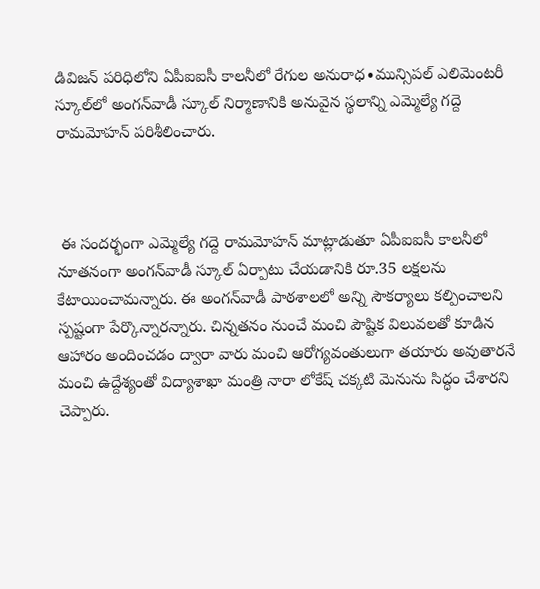డివిజన్‌ పరిధిలోని ఏపీఐఐసీ కాలనీలో రేగుల అనురాధ∙మున్సిపల్‌ ఎలిమెంటరీ స్కూల్‌లో అంగన్‌వాడీ స్కూల్‌ నిర్మాణానికి అనువైన స్థలాన్ని ఎమ్మెల్యే గద్దె రామమోహన్‌ పరిశీలించారు.



 ఈ సందర్భంగా ఎమ్మెల్యే గద్దె రామమోహన్‌ మాట్లాడుతూ ఏపీఐఐసీ కాలనీలో నూతనంగా అంగన్‌వాడీ స్కూల్‌ ఏర్పాటు చేయడానికి రూ.35 లక్షలను కేటాయించామన్నారు. ఈ అంగన్‌వాడీ పాఠశాలలో అన్ని సౌకర్యాలు కల్పించాలని స్పష్టంగా పేర్కొన్నారన్నారు. చిన్నతనం నుంచే మంచి పౌష్టిక విలువలతో కూడిన ఆహారం అందించడం ద్వారా వారు మంచి ఆరోగ్యవంతులుగా తయారు అవుతారనే మంచి ఉద్దేశ్యంతో విద్యాశాఖా మంత్రి నారా లోకేష్‌ చక్కటి మెనును సిద్ధం చేశారని చెప్పారు.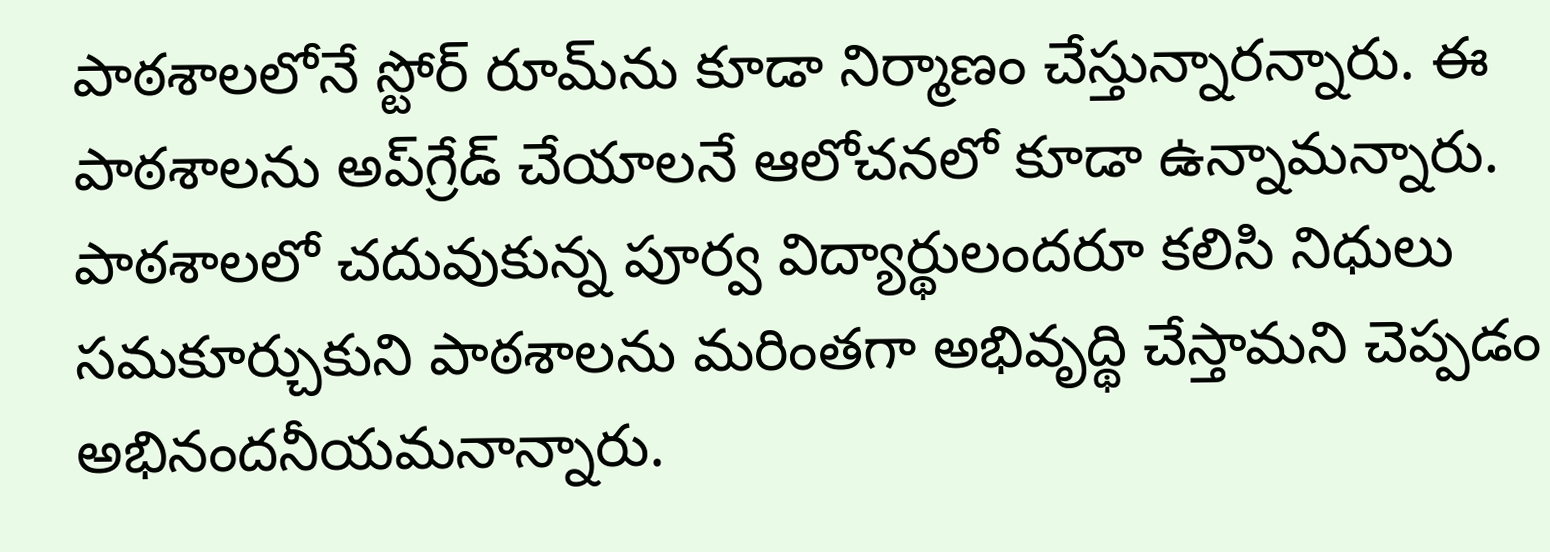పాఠశాలలోనే స్టోర్‌ రూమ్‌ను కూడా నిర్మాణం చేస్తున్నారన్నారు. ఈ పాఠశాలను అప్‌గ్రేడ్‌ చేయాలనే ఆలోచనలో కూడా ఉన్నామన్నారు. పాఠశాలలో చదువుకున్న పూర్వ విద్యార్థులందరూ కలిసి నిధులు సమకూర్చుకుని పాఠశాలను మరింతగా అభివృద్థి చేస్తామని చెప్పడం అభినందనీయమనాన్నారు.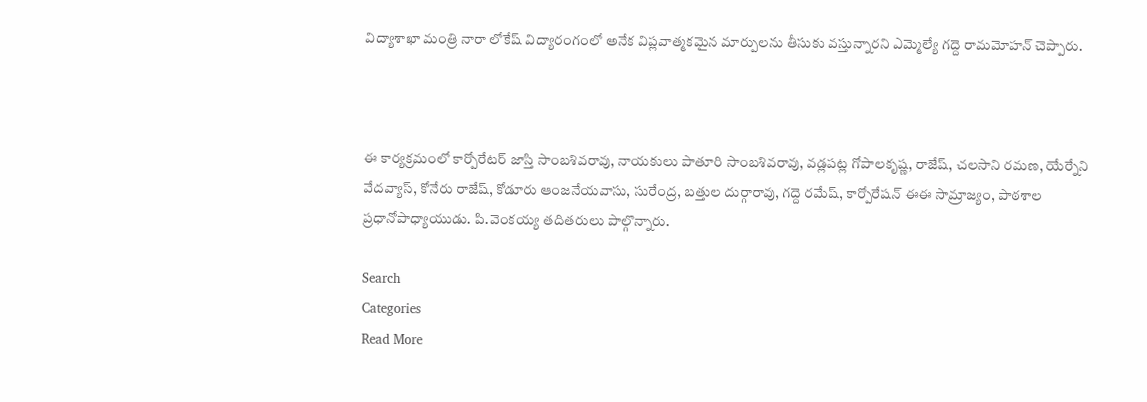విద్యాశాఖా మంత్రి నారా లోకేష్‌ విద్యారంగంలో అనేక విప్లవాత్మకమైన మార్పులను తీసుకు వస్తున్నారని ఎమ్మెల్యే గద్దె రామమోహన్‌ చెప్పారు.



ఈ కార్యక్రమంలో కార్పోరేటర్‌ జాస్తి సాంబశివరావు, నాయకులు పాతూరి సాంబశివరావు, వడ్లపట్ల గోపాలకృష్ణ, రాజేష్, చలసాని రమణ, యేర్నేని వేదవ్యాస్, కోనేరు రాజేష్, కోడూరు ఆంజనేయవాసు, సురేంద్ర, బత్తుల దుర్గారావు, గద్దె రమేష్, కార్పోరేషన్‌ ఈఈ సామ్రాజ్యం, పాఠశాల ప్రధానోపాధ్యాయుడు. పి.వెంకయ్య తదితరులు పాల్గొన్నారు.

Search
Categories
Read More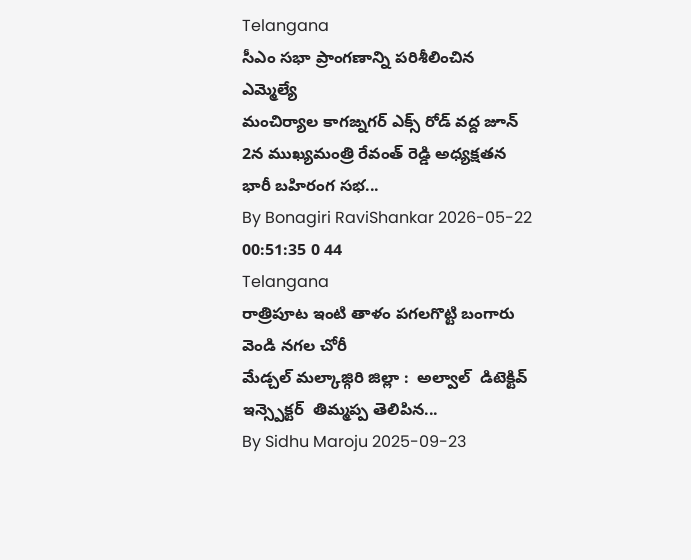Telangana
సీఎం సభా ప్రాంగణాన్ని పరిశీలించిన ఎమ్మెల్యే
మంచిర్యాల కాగజ్నగర్ ఎక్స్ రోడ్ వద్ద జూన్ 2న ముఖ్యమంత్రి రేవంత్ రెడ్డి అధ్యక్షతన భారీ బహిరంగ సభ...
By Bonagiri RaviShankar 2026-05-22 00:51:35 0 44
Telangana
రాత్రిపూట ఇంటి తాళం పగలగొట్టి బంగారు వెండి నగల చోరీ
మేడ్చల్ మల్కాజ్గిరి జిల్లా :  అల్వాల్  డిటెక్టివ్ ఇన్స్పెక్టర్  తిమ్మప్ప తెలిపిన...
By Sidhu Maroju 2025-09-23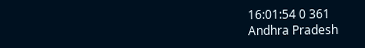16:01:54 0 361
Andhra Pradesh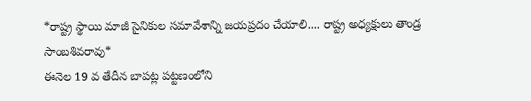*రాష్ట్ర స్థాయి మాజీ సైనికుల సమావేశాన్ని జయప్రదం చేయాలి.... రాష్ట్ర అధ్యక్షులు తాండ్ర సాంబశివరావు*
ఈనెల 19 వ తేదీన బాపట్ల పట్టణంలోని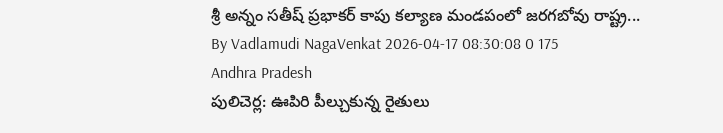శ్రీ అన్నం సతీష్ ప్రభాకర్ కాపు కల్యాణ మండపంలో జరగబోవు రాష్ట్ర...
By Vadlamudi NagaVenkat 2026-04-17 08:30:08 0 175
Andhra Pradesh
పులిచెర్ల: ఊపిరి పీల్చుకున్న రైతులు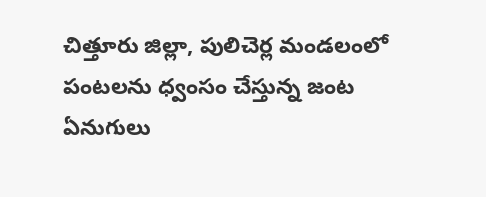చిత్తూరు జిల్లా, పులిచెర్ల మండలంలో పంటలను ధ్వంసం చేస్తున్న జంట ఏనుగులు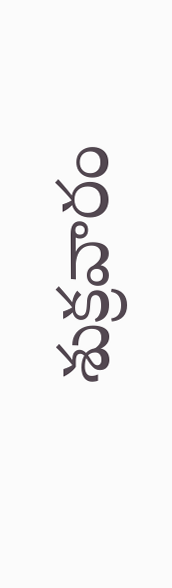శుక్రవారం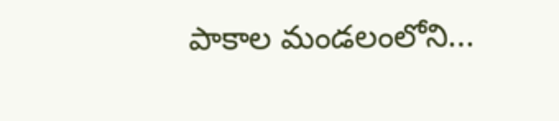పాకాల మండలంలోని...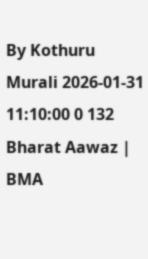By Kothuru Murali 2026-01-31 11:10:00 0 132
Bharat Aawaz | BMA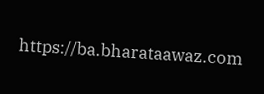https://ba.bharataawaz.com